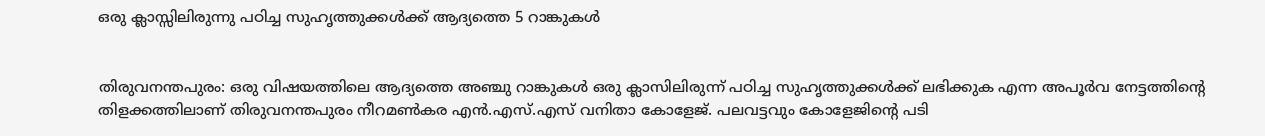ഒരു ക്ലാസ്സിലിരുന്നു പഠിച്ച സുഹൃത്തുക്കൾക്ക് ആദ്യത്തെ 5 റാങ്കുകൾ


തിരുവനന്തപുരം: ഒരു വിഷയത്തിലെ ആദ്യത്തെ അഞ്ചു റാങ്കുകള്‍ ഒരു ക്ലാസിലിരുന്ന് പഠിച്ച സുഹൃത്തുക്കള്‍ക്ക് ലഭിക്കുക എന്ന അപൂര്‍വ നേട്ടത്തിന്റെ തിളക്കത്തിലാണ് തിരുവനന്തപുരം നീറമണ്‍കര എന്‍.എസ്.എസ് വനിതാ കോളേജ്. പലവട്ടവും കോളേജിന്റെ പടി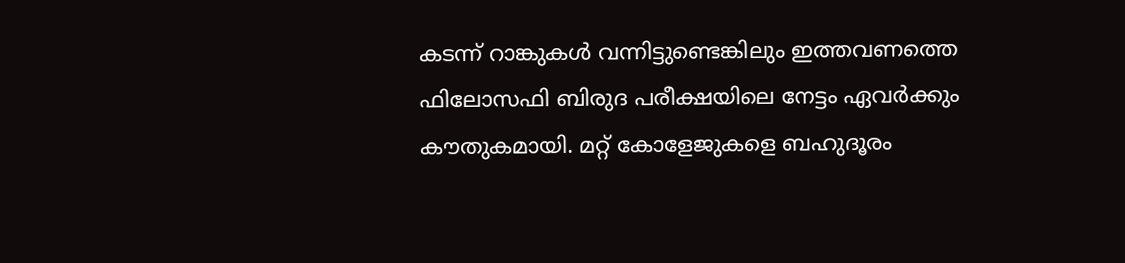കടന്ന് റാങ്കുകള്‍ വന്നിട്ടുണ്ടെങ്കിലും ഇത്തവണത്തെ ഫിലോസഫി ബിരുദ പരീക്ഷയിലെ നേട്ടം ഏവര്‍ക്കും കൗതുകമായി. മറ്റ് കോളേജുകളെ ബഹുദൂരം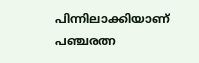പിന്നിലാക്കിയാണ് പഞ്ചരത്ന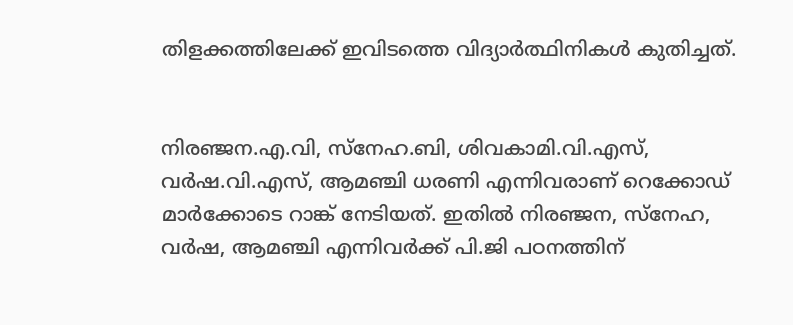തിളക്കത്തിലേക്ക് ഇവിടത്തെ വിദ്യാര്‍ത്ഥിനികള്‍ കുതിച്ചത്.


നിരഞ്ജന.എ.വി, സ്നേഹ.ബി, ശിവകാമി.വി.എസ്, വര്‍ഷ.വി.എസ്, ആമഞ്ചി ധരണി എന്നിവരാണ് റെക്കോഡ് മാര്‍ക്കോടെ റാങ്ക് നേടിയത്. ഇതില്‍ നിരഞ്ജന, സ്‌നേഹ, വര്‍ഷ, ആമഞ്ചി എന്നിവര്‍ക്ക് പി.ജി പഠനത്തിന്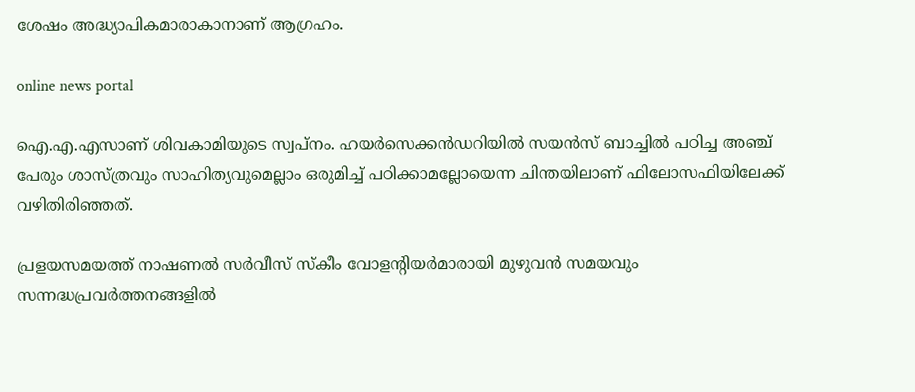ശേഷം അദ്ധ്യാപികമാരാകാനാണ് ആഗ്രഹം.

online news portal

ഐ.എ.എസാണ് ശിവകാമിയുടെ സ്വപ്‌നം. ഹയര്‍സെക്കന്‍ഡറിയില്‍ സയന്‍സ് ബാച്ചില്‍ പഠിച്ച അഞ്ച് പേരും ശാസ്‌ത്രവും സാഹിത്യവുമെല്ലാം ഒരുമിച്ച്‌ പഠിക്കാമല്ലോയെന്ന ചിന്തയിലാണ് ഫിലോസഫിയിലേക്ക് വഴിതിരിഞ്ഞത്.

പ്രളയസമയത്ത് നാഷണല്‍ സര്‍വീസ് സ്‌കീം വോളന്റിയര്‍മാരായി മുഴുവന്‍ സമയവും സന്നദ്ധപ്രവര്‍ത്തനങ്ങളില്‍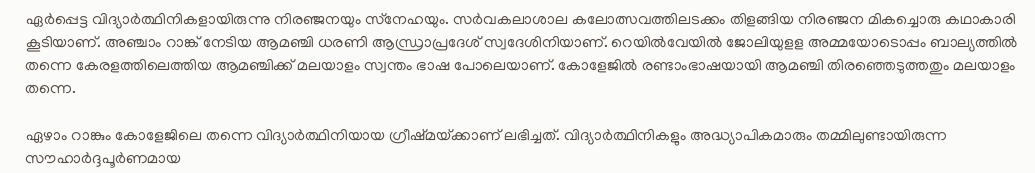ഏര്‍പ്പെട്ട വിദ്യാര്‍ത്ഥിനികളായിരുന്നു നിരഞ്ജനയും സ്‌നേഹയും. സര്‍വകലാശാല കലോത്സവത്തിലടക്കം തിളങ്ങിയ നിരഞ്ജന മികച്ചൊരു കഥാകാരി കൂടിയാണ്. അഞ്ചാം റാങ്ക് നേടിയ ആമഞ്ചി ധരണി ആന്ധ്രാപ്രദേശ് സ്വദേശിനിയാണ്. റെയില്‍വേയില്‍ ജോലിയുളള അമ്മയോടൊപ്പം ബാല്യത്തില്‍ തന്നെ കേരളത്തിലെത്തിയ ആമഞ്ചിക്ക് മലയാളം സ്വന്തം ഭാഷ പോലെയാണ്. കോളേജില്‍ രണ്ടാംഭാഷയായി ആമഞ്ചി തിരഞ്ഞെടുത്തതും മലയാളം തന്നെ.

ഏഴാം റാങ്കും കോളേജിലെ തന്നെ വിദ്യാര്‍ത്ഥിനിയായ ഗ്രീഷ്‌മയ്‌ക്കാണ് ലഭിച്ചത്. വിദ്യാര്‍ത്ഥിനികളും അദ്ധ്യാപികമാരും തമ്മിലുണ്ടായിരുന്ന സൗഹാര്‍ദ്ദപൂര്‍ണമായ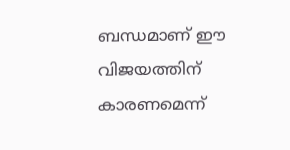ബന്ധമാണ് ഈ വിജയത്തിന് കാരണമെന്ന്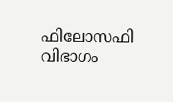ഫിലോസഫി വിഭാഗം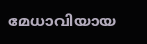മേധാവിയായ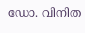ഡോ. വിനിത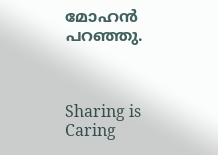മോഹന്‍ പറഞ്ഞു.



Sharing is Caring